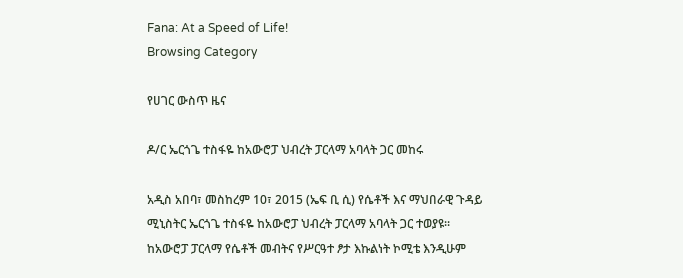Fana: At a Speed of Life!
Browsing Category

የሀገር ውስጥ ዜና

ዶ/ር ኤርጎጌ ተስፋዬ ከአውሮፓ ህብረት ፓርላማ አባላት ጋር መከሩ

አዲስ አበባ፣ መስከረም 10፣ 2015 (ኤፍ ቢ ሲ) የሴቶች እና ማህበራዊ ጉዳይ ሚኒስትር ኤርጎጌ ተስፋዬ ከአውሮፓ ህብረት ፓርላማ አባላት ጋር ተወያዩ፡፡ ከአውሮፓ ፓርላማ የሴቶች መብትና የሥርዓተ ፆታ እኩልነት ኮሚቴ እንዲሁም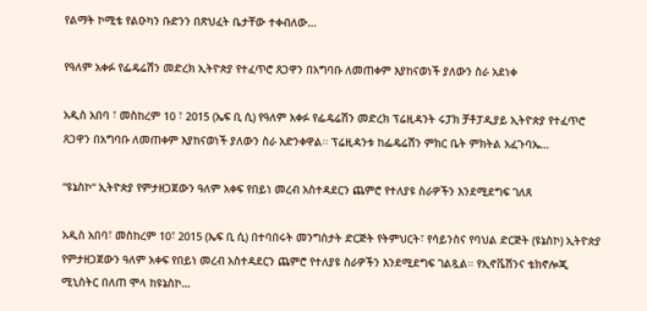የልማት ኮሚቴ የልዑካን ቡድንን በጽህፈት ቤታቸው ተቀብለው…

የዓለም አቀፉ የፌዴሬሽን መድረክ ኢትዮጵያ የተፈጥሮ ጸጋዋን በአግባቡ ለመጠቀም እያከናወነች ያለውን ስራ አደነቀ

አዲስ አበባ ፣ መስከረም 10 ፣ 2015 (ኤፍ ቢ ሲ) የዓለም አቀፉ የፌዴሬሽን መድረክ ፕሬዚዳንት ሩፓክ ቻቶፓዲያይ ኢትዮጵያ የተፈጥሮ ጸጋዋን በአግባቡ ለመጠቀም እያከናወነች ያለውን ስራ አድንቀዋል፡፡ ፕሬዚዳንቱ ከፌዴሬሽን ምክር ቤት ምክትል አፈጉባኤ…

“ዩኔስኮ“ ኢትዮጵያ የምታዘጋጀውን ዓለም አቀፍ የበይነ መረብ አስተዳደርን ጨምሮ የተለያዩ ስራዎችን እንደሚደግፍ ገለጸ

አዲስ አበባ፣ መስከረም 10፣ 2015 (ኤፍ ቢ ሲ) በተባበሩት መንግስታት ድርጅት የትምህርት፣ የሳይንስና የባህል ድርጅት (ዩኔስኮ) ኢትዮጵያ የምታዘጋጀውን ዓለም አቀፍ የበይነ መረብ አስተዳደርን ጨምሮ የተለያዩ ስራዎችን እንደሚደግፍ ገልጿል። የኢኖቬሽንና ቴክኖሎጂ ሚኒስትር በለጠ ሞላ ከዩኔስኮ…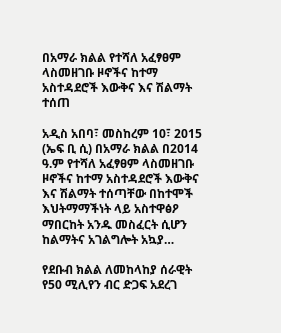በአማራ ክልል የተሻለ አፈፃፀም ላስመዘገቡ ዞኖችና ከተማ አስተዳደሮች እውቅና እና ሽልማት ተሰጠ

አዲስ አበባ፣ መስከረም 10፣ 2015 (ኤፍ ቢ ሲ) በአማራ ክልል በ2014 ዓ.ም የተሻለ አፈፃፀም ላስመዘገቡ ዞኖችና ከተማ አስተዳደሮች እውቅና እና ሽልማት ተሰጣቸው በከተሞች እህትማማችነት ላይ አስተዋፅዖ ማበርከት አንዱ መስፈርት ሲሆን ከልማትና አገልግሎት አኳያ…

የደቡብ ክልል ለመከላከያ ሰራዊት የ50 ሚሊየን ብር ድጋፍ አደረገ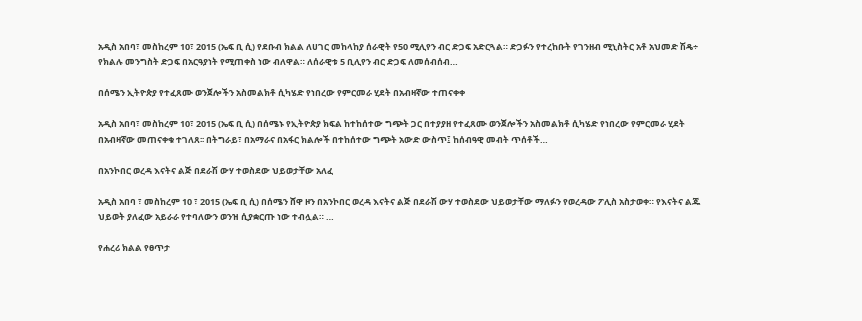አዲስ አበባ፣ መስከረም 10፣ 2015 (ኤፍ ቢ ሲ) የደቡብ ክልል ለሀገር መከላከያ ሰራዊት የ50 ሚሊየን ብር ድጋፍ አድርጓል። ድጋፉን የተረከቡት የገንዘብ ሚኒስትር አቶ አህመድ ሽዴ÷ የክልሉ መንግስት ድጋፍ በአርዓያነት የሚጠቀስ ነው ብለዋል። ለሰራዊቱ 5 ቢሊየን ብር ድጋፍ ለመሰብሰብ…

በሰሜን ኢትዮጵያ የተፈጸሙ ወንጀሎችን አስመልክቶ ሲካሄድ የነበረው የምርመራ ሂደት በአብዛኛው ተጠናቀቀ

አዲስ አበባ፣ መስከረም 10፣ 2015 (ኤፍ ቢ ሲ) በሰሜኑ የኢትዮጵያ ክፍል ከተከሰተው ግጭት ጋር በተያያዘ የተፈጸሙ ወንጀሎችን አስመልክቶ ሲካሄድ የነበረው የምርመራ ሂደት በአብዛኛው መጠናቀቁ ተገለጸ፡፡ በትግራይ፣ በአማራና በአፋር ክልሎች በተከሰተው ግጭት አውድ ውስጥ፤ ከሰብዓዊ መብት ጥሰቶች…

በአንኮበር ወረዳ እናትና ልጅ በደራሽ ውሃ ተወስደው ህይወታቸው አለፈ

አዲስ አበባ ፣ መስከረም 10 ፣ 2015 (ኤፍ ቢ ሲ) በሰሜን ሸዋ ዞን በአንኮበር ወረዳ እናትና ልጅ በደራሽ ውሃ ተወስደው ህይወታቸው ማለፉን የወረዳው ፖሊስ አስታወቀ። የእናትና ልጁ ህይወት ያለፈው አይራራ የተባለውን ወንዝ ሲያቋርጡ ነው ተብሏል። …

የሐረሪ ክልል የፀጥታ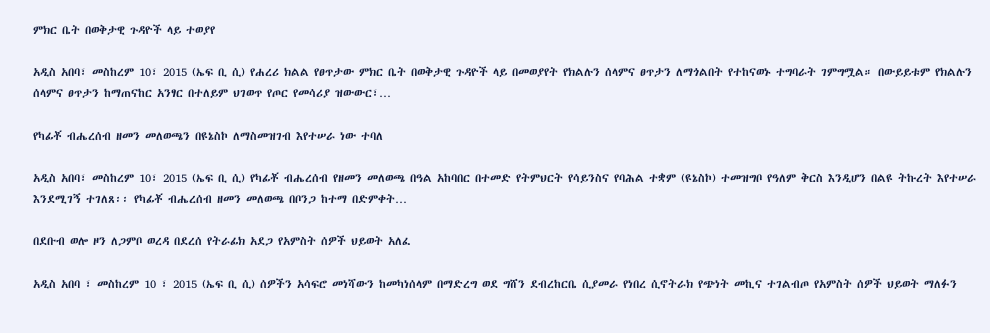ምክር ቤት በወቅታዊ ጉዳዮች ላይ ተወያየ

አዲስ አበባ፣ መስከረም 10፣ 2015 (ኤፍ ቢ ሲ) የሐረሪ ክልል የፀጥታው ምክር ቤት በወቅታዊ ጉዳዮች ላይ በመወያየት የክልሉን ሰላምና ፀጥታን ለማጎልበት የተከናወኑ ተግባራት ገምግሟል። በውይይቱም የክልሉን ሰላምና ፀጥታን ከማጠናከር አንፃር በተለይም ህገወጥ የጦር የመሳሪያ ዝውውር፣…

የካፊቾ ብሔረሰብ ዘመን መለወጫን በዩኔስኮ ለማስመዝገብ እየተሠራ ነው ተባለ

አዲስ አበባ፣ መስከረም 10፣ 2015 (ኤፍ ቢ ሲ) የካፊቾ ብሔረሰብ የዘመን መለወጫ በዓል አከባበር በተመድ የትምህርት የሳይንስና የባሕል ተቋም (ዩኔስኮ) ተመዝግቦ የዓለም ቅርስ እንዲሆን በልዩ ትኩረት እየተሠራ እንደሚገኝ ተገለጸ፡፡ የካፊቾ ብሔረሰብ ዘመን መለወጫ በቦንጋ ከተማ በድምቀት…

በደቡብ ወሎ ዞን ለጋምቦ ወረዳ በደረሰ የትራፊክ አደጋ የአምስት ሰዎች ህይወት አለፈ

አዲስ አበባ ፣ መስከረም 10 ፣ 2015 (ኤፍ ቢ ሲ) ሰዎችን አሳፍሮ መነሻውን ከመካነሰላም በማድረግ ወደ ግሸን ደብረከርቤ ሲያመራ የነበረ ሲኖትራክ የጭነት መኪና ተገልብጦ የአምስት ሰዎች ህይወት ማለፉን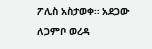ፖሊስ አስታወቀ። አደጋው ለጋምቦ ወረዳ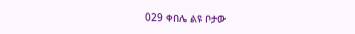029 ቀበሌ ልዩ ቦታው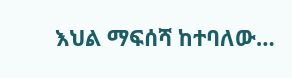እህል ማፍሰሻ ከተባለው…